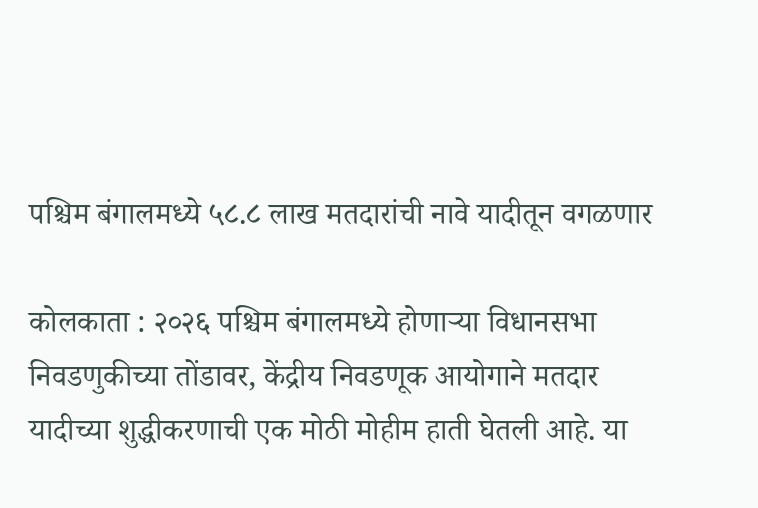पश्चिम बंगालमध्ये ५८.८ लाख मतदारांची नावे यादीतून वगळणार

कोलकाता : २०२६ पश्चिम बंगालमध्ये होणाऱ्या विधानसभा निवडणुकीच्या तोंडावर, केंद्रीय निवडणूक आयोगाने मतदार यादीच्या शुद्धीकरणाची एक मोठी मोहीम हाती घेतली आहे. या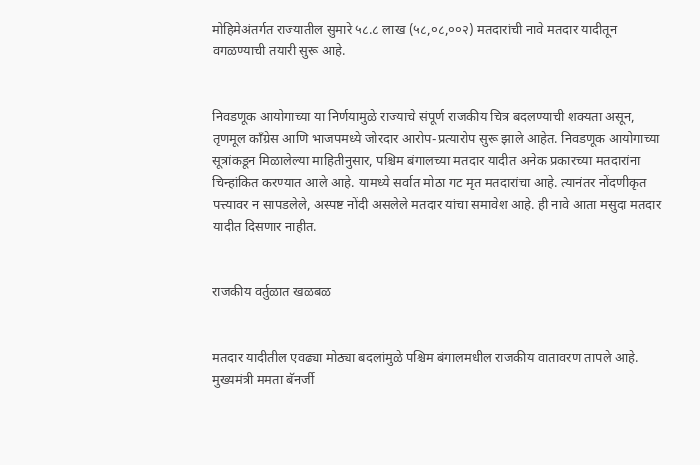मोहिमेअंतर्गत राज्यातील सुमारे ५८.८ लाख (५८,०८,००२) मतदारांची नावे मतदार यादीतून वगळण्याची तयारी सुरू आहे.


निवडणूक आयोगाच्या या निर्णयामुळे राज्याचे संपूर्ण राजकीय चित्र बदलण्याची शक्यता असून, तृणमूल काँग्रेस आणि भाजपमध्ये जोरदार आरोप-प्रत्यारोप सुरू झाले आहेत. निवडणूक आयोगाच्या सूत्रांकडून मिळालेल्या माहितीनुसार, पश्चिम बंगालच्या मतदार यादीत अनेक प्रकारच्या मतदारांना चिन्हांकित करण्यात आले आहे. यामध्ये सर्वात मोठा गट मृत मतदारांचा आहे. त्यानंतर नोंदणीकृत पत्त्यावर न सापडलेले, अस्पष्ट नोंदी असलेले मतदार यांचा समावेश आहे. ही नावे आता मसुदा मतदार यादीत दिसणार नाहीत.


राजकीय वर्तुळात खळबळ


मतदार यादीतील एवढ्या मोठ्या बदलांमुळे पश्चिम बंगालमधील राजकीय वातावरण तापले आहे. मुख्यमंत्री ममता बॅनर्जी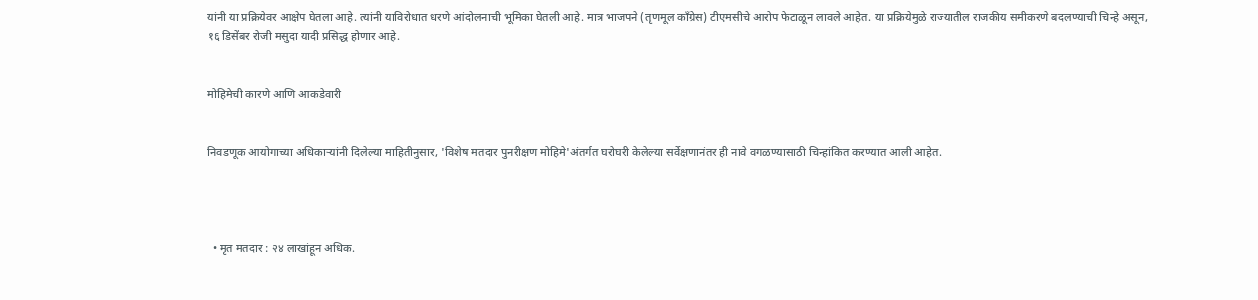यांनी या प्रक्रियेवर आक्षेप घेतला आहे. त्यांनी याविरोधात धरणे आंदोलनाची भूमिका घेतली आहे. मात्र भाजपने (तृणमूल काँग्रेस) टीएमसीचे आरोप फेटाळून लावले आहेत. या प्रक्रियेमुळे राज्यातील राजकीय समीकरणे बदलण्याची चिन्हे असून,
१६ डिसेंबर रोजी मसुदा यादी प्रसिद्ध होणार आहे.


मोहिमेची कारणे आणि आकडेवारी


निवडणूक आयोगाच्या अधिकाऱ्यांनी दिलेल्या माहितीनुसार, 'विशेष मतदार पुनरीक्षण मोहिमे'अंतर्गत घरोघरी केलेल्या सर्वेक्षणानंतर ही नावे वगळण्यासाठी चिन्हांकित करण्यात आली आहेत.




  • मृत मतदार : २४ लाखांहून अधिक.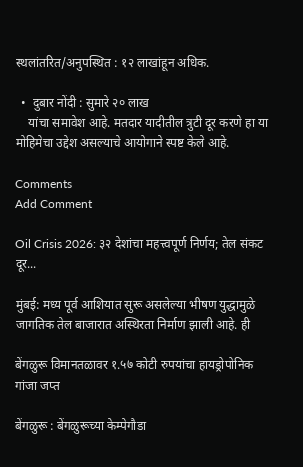स्थलांतरित/अनुपस्थित : १२ लाखांहून अधिक.

  •  दुबार नोंदी : सुमारे २० लाख
    यांचा समावेश आहे. मतदार यादीतील त्रुटी दूर करणे हा या मोहिमेचा उद्देश असल्याचे आयोगाने स्पष्ट केले आहे.

Comments
Add Comment

Oil Crisis 2026: ३२ देशांचा महत्त्वपूर्ण निर्णय; तेल संकट दूर...

मुंबई: मध्य पूर्व आशियात सुरू असलेल्या भीषण युद्धामुळे जागतिक तेल बाजारात अस्थिरता निर्माण झाली आहे. ही

बेंगळुरू विमानतळावर १.५७ कोटी रुपयांचा हायड्रोपोनिक गांजा जप्त

बेंगळुरू : बेंगळुरूच्या केम्पेगौडा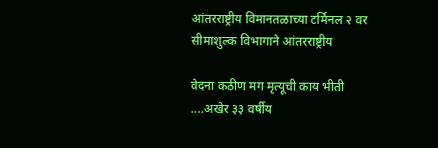आंतरराष्ट्रीय विमानतळाच्या टर्मिनल २ वर सीमाशुल्क विभागाने आंतरराष्ट्रीय

वेदना कठीण मग मृत्यूची काय भीती ....अखेर ३३ वर्षीय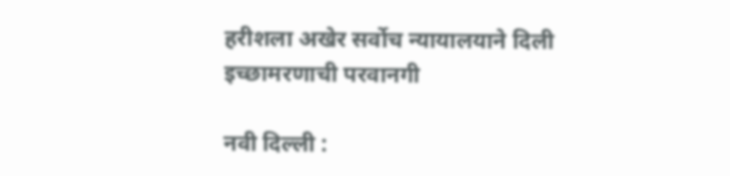हरीशला अखेर सर्वोच न्यायालयाने दिली इच्छामरणाची परवानगी

नवी दिल्ली :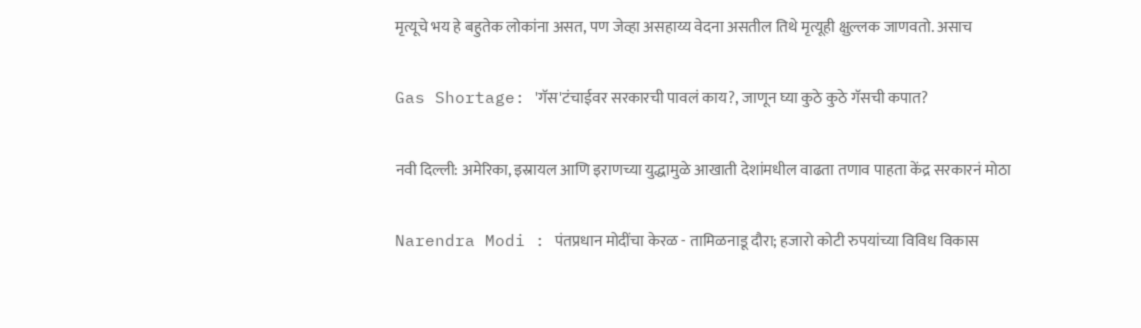मृत्यूचे भय हे बहुतेक लोकांना असत, पण जेव्हा असहाय्य वेदना असतील तिथे मृत्यूही क्षुल्लक जाणवतो. असाच

Gas Shortage: 'गॅस'टंचाईवर सरकारची पावलं काय?, जाणून घ्या कुठे कुठे गॅसची कपात?

नवी दिल्ली: अमेरिका, इस्रायल आणि इराणच्या युद्धामुळे आखाती देशांमधील वाढता तणाव पाहता केंद्र सरकारनं मोठा

Narendra Modi : पंतप्रधान मोदींचा केरळ - तामिळनाडू दौरा; हजारो कोटी रुपयांच्या विविध विकास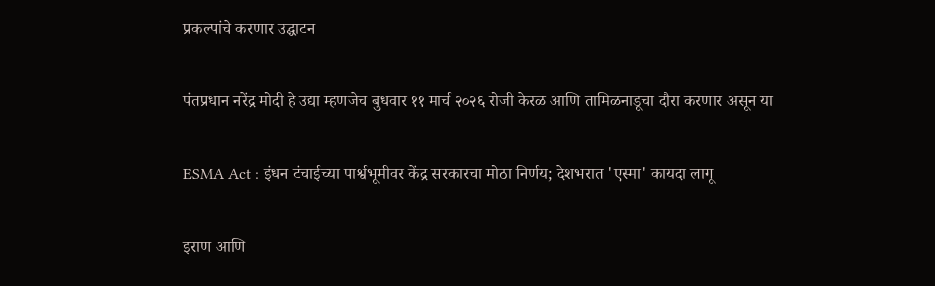प्रकल्पांचे करणार उद्घाटन

पंतप्रधान नरेंद्र मोदी हे उद्या म्हणजेच बुधवार ११ मार्च २०२६ रोजी केरळ आणि तामिळनाडूचा दौरा करणार असून या

ESMA Act : इंधन टंचाईच्या पार्श्वभूमीवर केंद्र सरकारचा मोठा निर्णय; देशभरात 'एस्मा' कायदा लागू

इराण आणि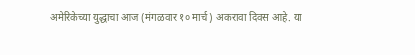अमेरिकेच्या युद्धाचा आज (मंगळवार १० मार्च) अकरावा दिवस आहे. या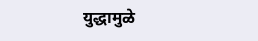युद्धामुळे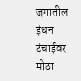जगातील इंधन टंचाईवर मोठा